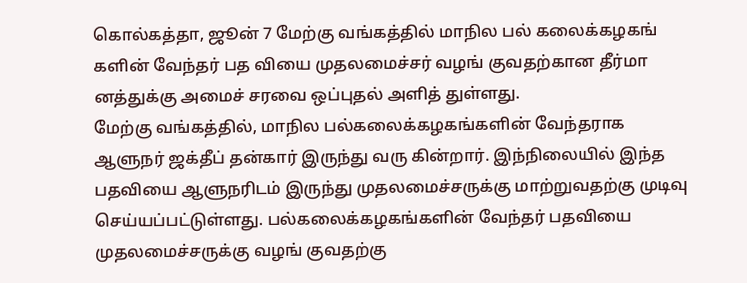கொல்கத்தா, ஜூன் 7 மேற்கு வங்கத்தில் மாநில பல் கலைக்கழகங் களின் வேந்தர் பத வியை முதலமைச்சர் வழங் குவதற்கான தீர்மா னத்துக்கு அமைச் சரவை ஒப்புதல் அளித் துள்ளது.
மேற்கு வங்கத்தில், மாநில பல்கலைக்கழகங்களின் வேந்தராக ஆளுநர் ஜக்தீப் தன்கார் இருந்து வரு கின்றார். இந்நிலையில் இந்த பதவியை ஆளுநரிடம் இருந்து முதலமைச்சருக்கு மாற்றுவதற்கு முடிவு செய்யப்பட்டுள்ளது. பல்கலைக்கழகங்களின் வேந்தர் பதவியை முதலமைச்சருக்கு வழங் குவதற்கு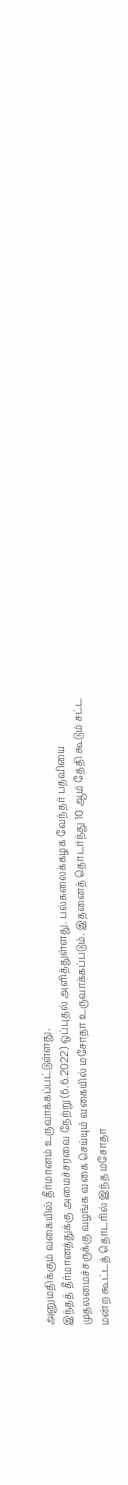அனுமதிக்கும் வகையில் தீர்மானம் உருவாக்கப்பட்டுள்ளது.
இந்தத் தீர்மானத்துக்கு அமைச்சரவை நேற்று (6.6.2022) ஒப்புதல் அளித்துள்ளது. பல்கலைக்கழக வேந்தர் பதவியை முதலமைச்சருக்கு வழங்க வகை செய்யும் வகையில் மசோதா உருவாக்கப்படும். இதனைத் தொடர்ந்து 10 ஆம் தேதி கூடும் சட்ட மன்ற கூட்டத் தொடரில் இந்த மசோதா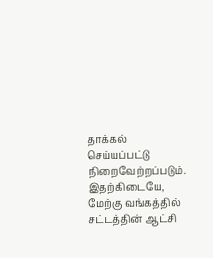தாக்கல் செய்யப்பட்டு நிறைவேற்றப்படும்.
இதற்கிடையே, மேற்கு வங்கத்தில் சட்டத்தின் ஆட்சி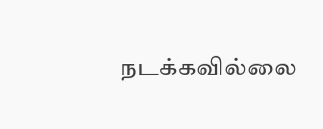நடக்கவில்லை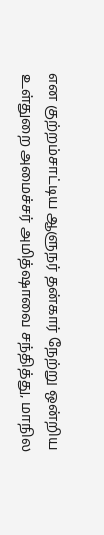என குற்றம்சாட்டிய ஆளுநர் தன்கார் நேற்று ஒன்றிய உள்துறை அமைச்சர் அமித்ஷாவை சந்தித்து, மாநில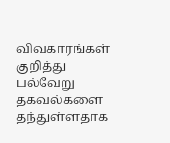விவகாரங்கள் குறித்து பல்வேறு தகவல்களை தந்துள்ளதாக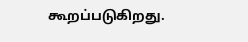கூறப்படுகிறது.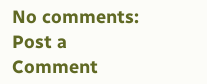No comments:
Post a Comment